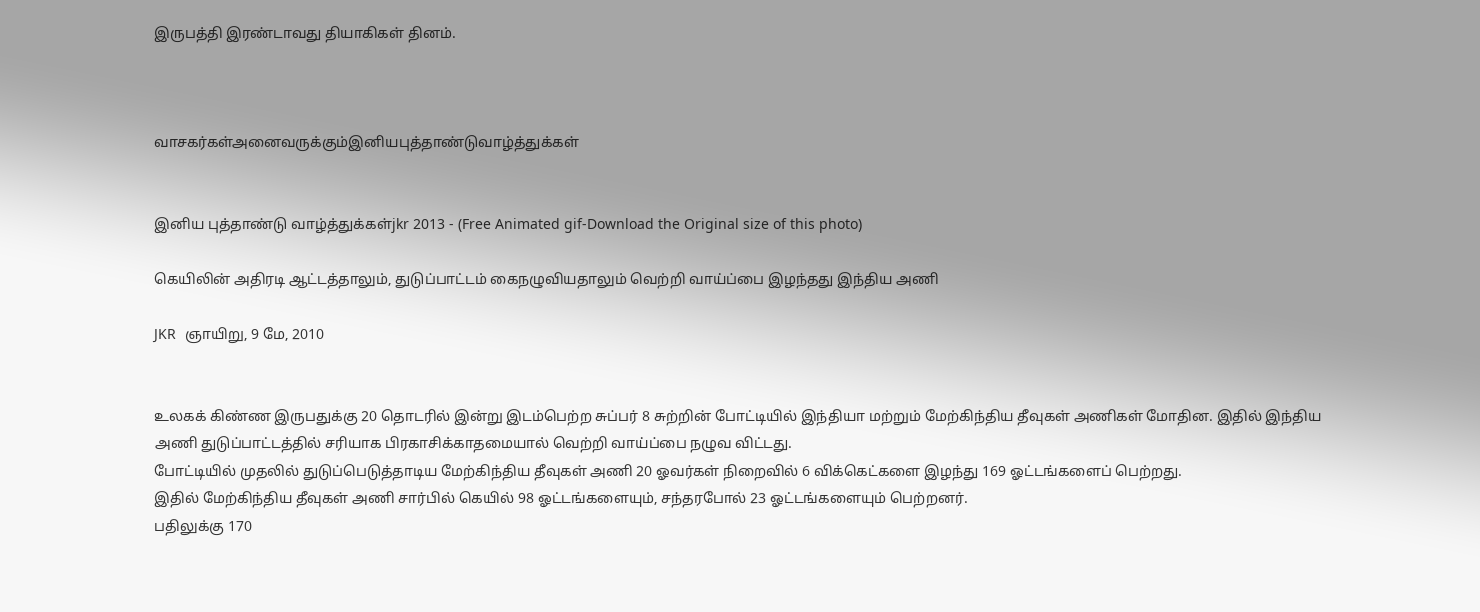இருபத்தி இரண்டாவது தியாகிகள் தினம்.



வாசகர்கள்அனைவருக்கும்இனியபுத்தாண்டுவாழ்த்துக்கள்


இனிய புத்தாண்டு வாழ்த்துக்கள்jkr 2013 - (Free Animated gif-Download the Original size of this photo)

கெயிலின் அதிரடி ஆட்டத்தாலும், துடுப்பாட்டம் கைநழுவியதாலும் வெற்றி வாய்ப்பை இழந்தது இந்திய அணி

JKR  ஞாயிறு, 9 மே, 2010


உலகக் கிண்ண இருபதுக்கு 20 தொடரில் இன்று இடம்பெற்ற சுப்பர் 8 சுற்றின் போட்டியில் இந்தியா மற்றும் மேற்கிந்திய தீவுகள் அணிகள் மோதின. இதில் இந்திய அணி துடுப்பாட்டத்தில் சரியாக பிரகாசிக்காதமையால் வெற்றி வாய்ப்பை நழுவ விட்டது.
போட்டியில் முதலில் துடுப்பெடுத்தாடிய மேற்கிந்திய தீவுகள் அணி 20 ஓவர்கள் நிறைவில் 6 விக்கெட்களை இழந்து 169 ஓட்டங்களைப் பெற்றது.
இதில் மேற்கிந்திய தீவுகள் அணி சார்பில் கெயில் 98 ஓட்டங்களையும், சந்தரபோல் 23 ஓட்டங்களையும் பெற்றனர்.
பதிலுக்கு 170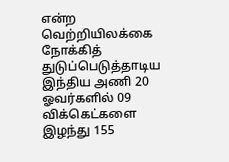என்ற வெற்றியிலக்கை நோக்கித் துடுப்பெடுத்தாடிய இந்திய அணி 20 ஓவர்களில் 09 விக்கெட்களை இழந்து 155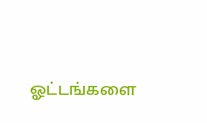ஓட்டங்களை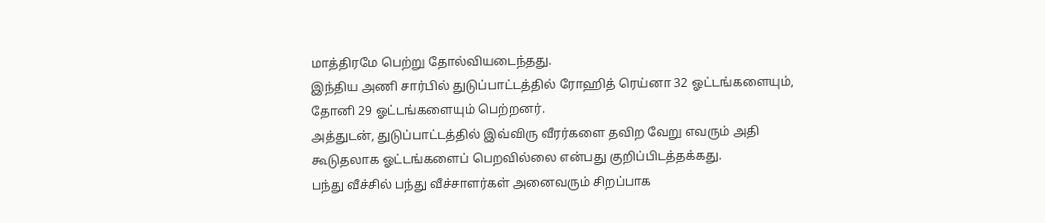மாத்திரமே பெற்று தோல்வியடைந்தது.
இந்திய அணி சார்பில் துடுப்பாட்டத்தில் ரோஹித் ரெய்னா 32 ஓட்டங்களையும், தோனி 29 ஓட்டங்களையும் பெற்றனர்.
அத்துடன், துடுப்பாட்டத்தில் இவ்விரு வீரர்களை தவிற வேறு எவரும் அதி கூடுதலாக ஓட்டங்களைப் பெறவில்லை என்பது குறிப்பிடத்தக்கது.
பந்து வீச்சில் பந்து வீச்சாளர்கள் அனைவரும் சிறப்பாக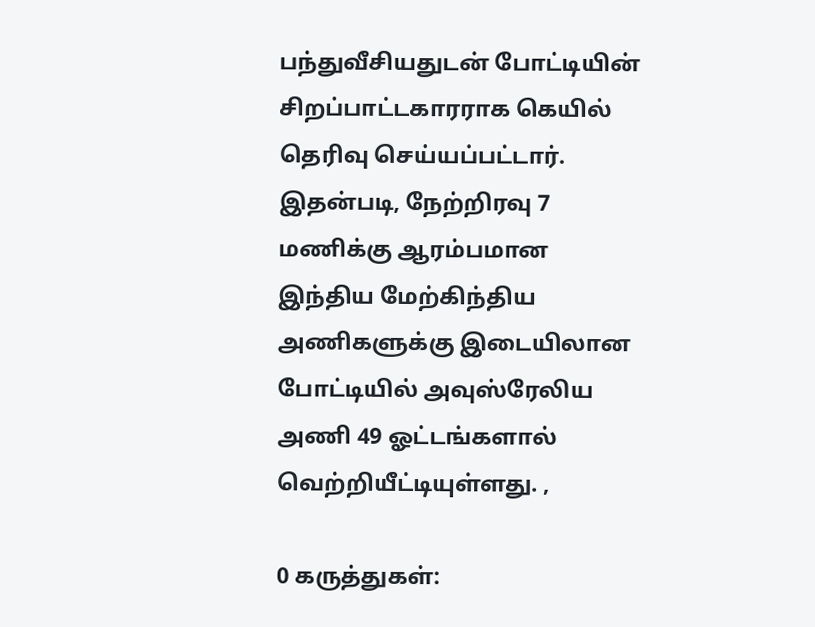பந்துவீசியதுடன் போட்டியின் சிறப்பாட்டகாரராக கெயில் தெரிவு செய்யப்பட்டார்.
இதன்படி, நேற்றிரவு 7 மணிக்கு ஆரம்பமான இந்திய மேற்கிந்திய அணிகளுக்கு இடையிலான போட்டியில் அவுஸ்ரேலிய அணி 49 ஓட்டங்களால் வெற்றியீட்டியுள்ளது. ,

0 கருத்துகள்: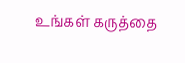உங்கள் கருத்தை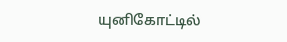யுனிகோட்டில்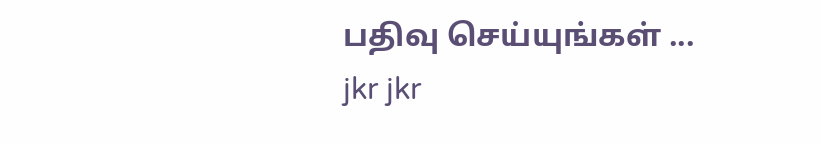பதிவு செய்யுங்கள் ...
jkr jkr